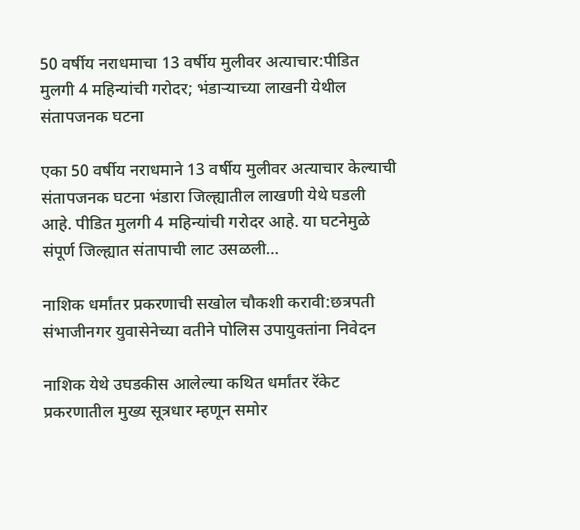50 वर्षीय नराधमाचा 13 वर्षीय मुलीवर अत्याचार:पीडित मुलगी 4 महिन्यांची गरोदर; भंडाऱ्याच्या लाखनी येथील संतापजनक घटना

एका 50 वर्षीय नराधमाने 13 वर्षीय मुलीवर अत्याचार केल्याची संतापजनक घटना भंडारा जिल्ह्यातील लाखणी येथे घडली आहे. पीडित मुलगी 4 महिन्यांची गरोदर आहे. या घटनेमुळे संपूर्ण जिल्ह्यात संतापाची लाट उसळली…

नाशिक धर्मांतर प्रकरणाची सखोल चौकशी करावी:छत्रपती संभाजीनगर युवासेनेच्या वतीने पोलिस उपायुक्तांना निवेदन

नाशिक येथे उघडकीस आलेल्या कथित धर्मांतर रॅकेट प्रकरणातील मुख्य सूत्रधार म्हणून समोर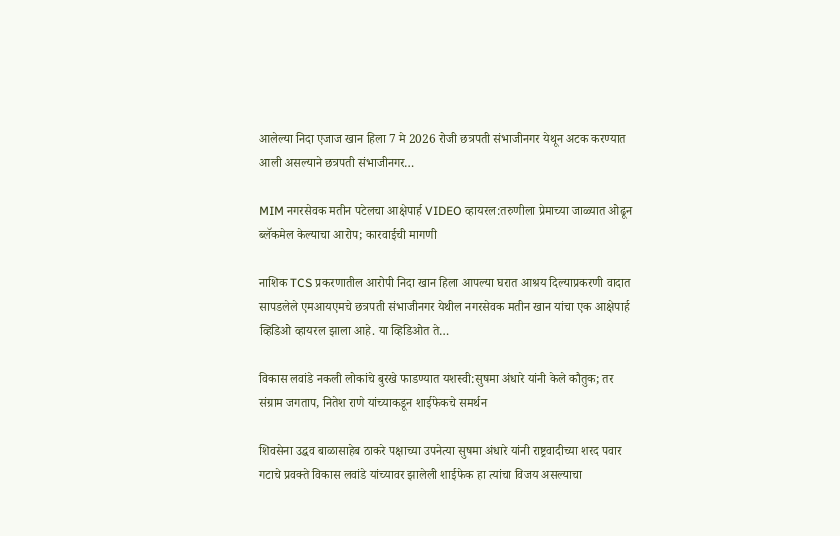आलेल्या निदा एजाज खान हिला 7 मे 2026 रोजी छत्रपती संभाजीनगर येथून अटक करण्यात आली असल्याने छत्रपती संभाजीनगर…

MIM नगरसेवक मतीन पटेलचा आक्षेपार्ह VIDEO व्हायरल:तरुणीला प्रेमाच्या जाळ्यात ओढून ब्लॅकमेल केल्याचा आरोप; कारवाईची मागणी

नाशिक TCS प्रकरणातील आरोपी निदा खान हिला आपल्या घरात आश्रय दिल्याप्रकरणी वादात सापडलेले एमआयएमचे छत्रपती संभाजीनगर येथील नगरसेवक मतीन खान यांचा एक आक्षेपार्ह व्हिडिओ व्हायरल झाला आहे. या व्हिडिओत ते…

विकास लवांडे नकली लोकांचे बुरखे फाडण्यात यशस्वी:सुषमा अंधारे यांनी केले कौतुक; तर संग्राम जगताप, नितेश राणे यांच्याकडून शाईफेकचे समर्थन

शिवसेना उद्धव बाळासाहेब ठाकरे पक्षाच्या उपनेत्या सुषमा अंधारे यांनी राष्ट्रवादीच्या शरद पवार गटाचे प्रवक्ते विकास लवांडे यांच्यावर झालेली शाईफेक हा त्यांचा विजय असल्याचा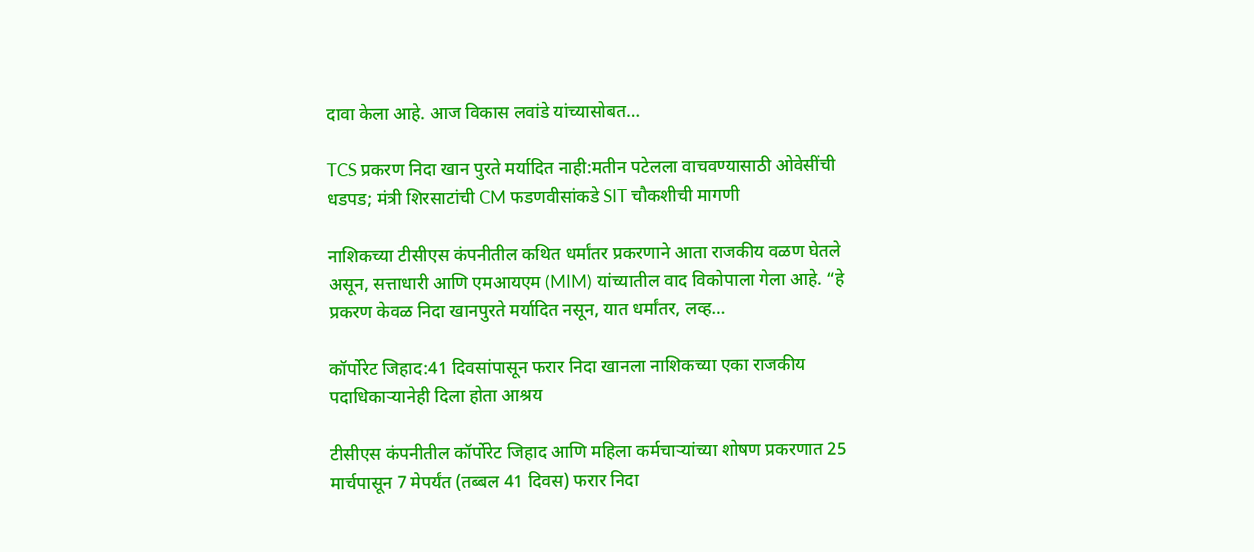दावा केला आहे. आज विकास लवांडे यांच्यासोबत…

TCS प्रकरण निदा खान पुरते मर्यादित नाही:मतीन पटेलला वाचवण्यासाठी ओवेसींची धडपड; मंत्री शिरसाटांची CM फडणवीसांकडे SIT चौकशीची मागणी

नाशिकच्या टीसीएस कंपनीतील कथित धर्मांतर प्रकरणाने आता राजकीय वळण घेतले असून, सत्ताधारी आणि एमआयएम (MIM) यांच्यातील वाद विकोपाला गेला आहे. “हे प्रकरण केवळ निदा खानपुरते मर्यादित नसून, यात धर्मांतर, लव्ह…

कॉर्पोरेट जिहाद:41 दिवसांपासून फरार निदा खानला नाशिकच्या एका राजकीय पदाधिकाऱ्यानेही दिला होता आश्रय

टीसीएस कंपनीतील कॉर्पोरेट जिहाद आणि महिला कर्मचाऱ्यांच्या शोषण प्रकरणात 25 मार्चपासून 7 मेपर्यंत (तब्बल 41 दिवस) फरार निदा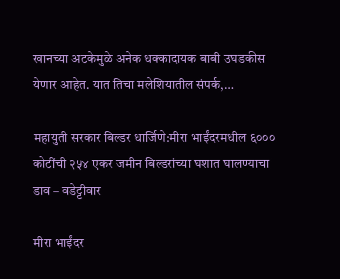खानच्या अटकेमुळे अनेक धक्कादायक बाबी उघडकीस येणार आहेत. यात तिचा मलेशियातील संपर्क,…

महायुती सरकार बिल्डर धार्जिणे:मीरा भाईंदरमधील ६००० कोटींची २५४ एकर जमीन बिल्डरांच्या घशात घालण्याचा डाव – वडेट्टीवार

मीरा भाईंदर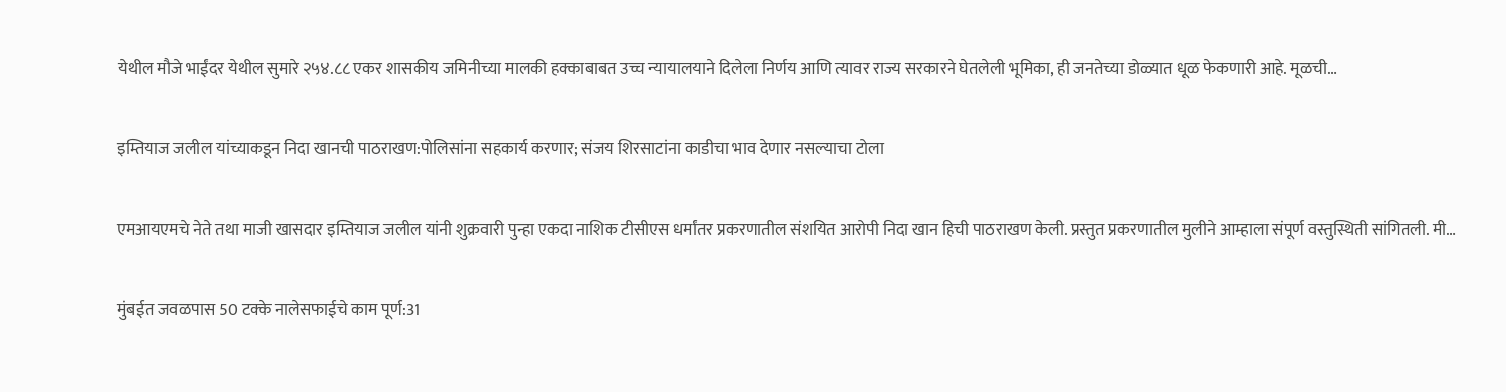येथील मौजे भाईंदर येथील सुमारे २५४.८८ एकर शासकीय जमिनीच्या मालकी हक्काबाबत उच्च न्यायालयाने दिलेला निर्णय आणि त्यावर राज्य सरकारने घेतलेली भूमिका, ही जनतेच्या डोळ्यात धूळ फेकणारी आहे. मूळची…

इम्तियाज जलील यांच्याकडून निदा खानची पाठराखण:पोलिसांना सहकार्य करणार; संजय शिरसाटांना काडीचा भाव देणार नसल्याचा टोला

एमआयएमचे नेते तथा माजी खासदार इम्तियाज जलील यांनी शुक्रवारी पुन्हा एकदा नाशिक टीसीएस धर्मांतर प्रकरणातील संशयित आरोपी निदा खान हिची पाठराखण केली. प्रस्तुत प्रकरणातील मुलीने आम्हाला संपूर्ण वस्तुस्थिती सांगितली. मी…

मुंबईत जवळपास 50 टक्के नालेसफाईचे काम पूर्ण:31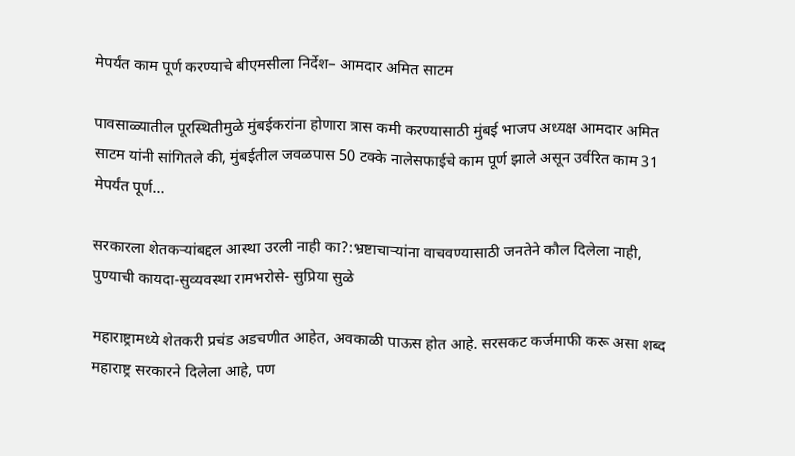मेपर्यंत काम पूर्ण करण्याचे बीएमसीला निर्देश– आमदार अमित साटम

पावसाळ्यातील पूरस्थितीमुळे मुंबईकरांना होणारा त्रास कमी करण्यासाठी मुंबई भाजप अध्यक्ष आमदार अमित साटम यांनी सांगितले की, मुंबईतील जवळपास 50 टक्के नालेसफाईचे काम पूर्ण झाले असून उर्वरित काम 31 मेपर्यंत पूर्ण…

सरकारला शेतकऱ्यांबद्दल आस्था उरली नाही का?:भ्रष्टाचाऱ्यांना वाचवण्यासाठी जनतेने कौल दिलेला नाही, पुण्याची कायदा-सुव्यवस्था रामभरोसे- सुप्रिया सुळे

महाराष्ट्रामध्ये शेतकरी प्रचंड अडचणीत आहेत, अवकाळी पाऊस होत आहे. सरसकट कर्जमाफी करू असा शब्द महाराष्ट्र सरकारने दिलेला आहे, पण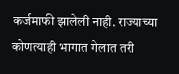कर्जमाफी झालेली नाही. राज्याच्या कोणत्याही भागात गेलात तरी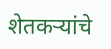शेतकऱ्यांचे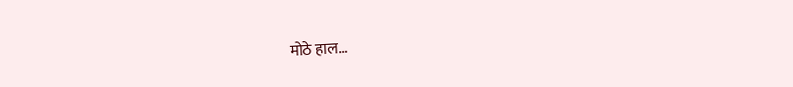मोठे हाल…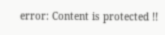error: Content is protected !!